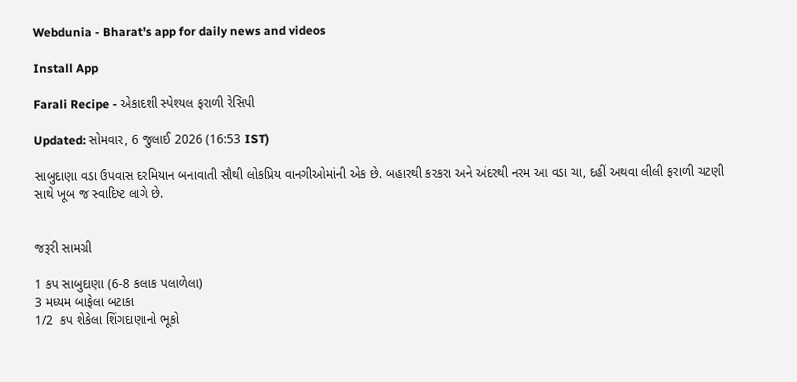Webdunia - Bharat's app for daily news and videos

Install App

Farali Recipe - એકાદશી સ્પેશ્યલ ફરાળી રેસિપી

Updated: સોમવાર, 6 જુલાઈ 2026 (16:53 IST)

સાબુદાણા વડા ઉપવાસ દરમિયાન બનાવાતી સૌથી લોકપ્રિય વાનગીઓમાંની એક છે. બહારથી કરકરા અને અંદરથી નરમ આ વડા ચા, દહીં અથવા લીલી ફરાળી ચટણી સાથે ખૂબ જ સ્વાદિષ્ટ લાગે છે.


જરૂરી સામગ્રી

1 કપ સાબુદાણા (6-8 કલાક પલાળેલા)
3 મધ્યમ બાફેલા બટાકા
1/2  કપ શેકેલા શિંગદાણાનો ભૂકો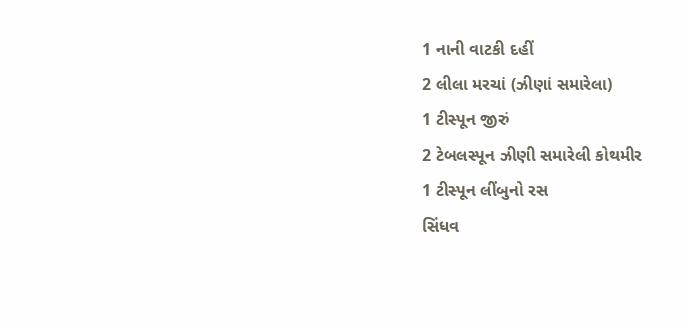1 નાની વાટકી દહીં
2 લીલા મરચાં (ઝીણાં સમારેલા)
1 ટીસ્પૂન જીરું
2 ટેબલસ્પૂન ઝીણી સમારેલી કોથમીર
1 ટીસ્પૂન લીંબુનો રસ
સિંધવ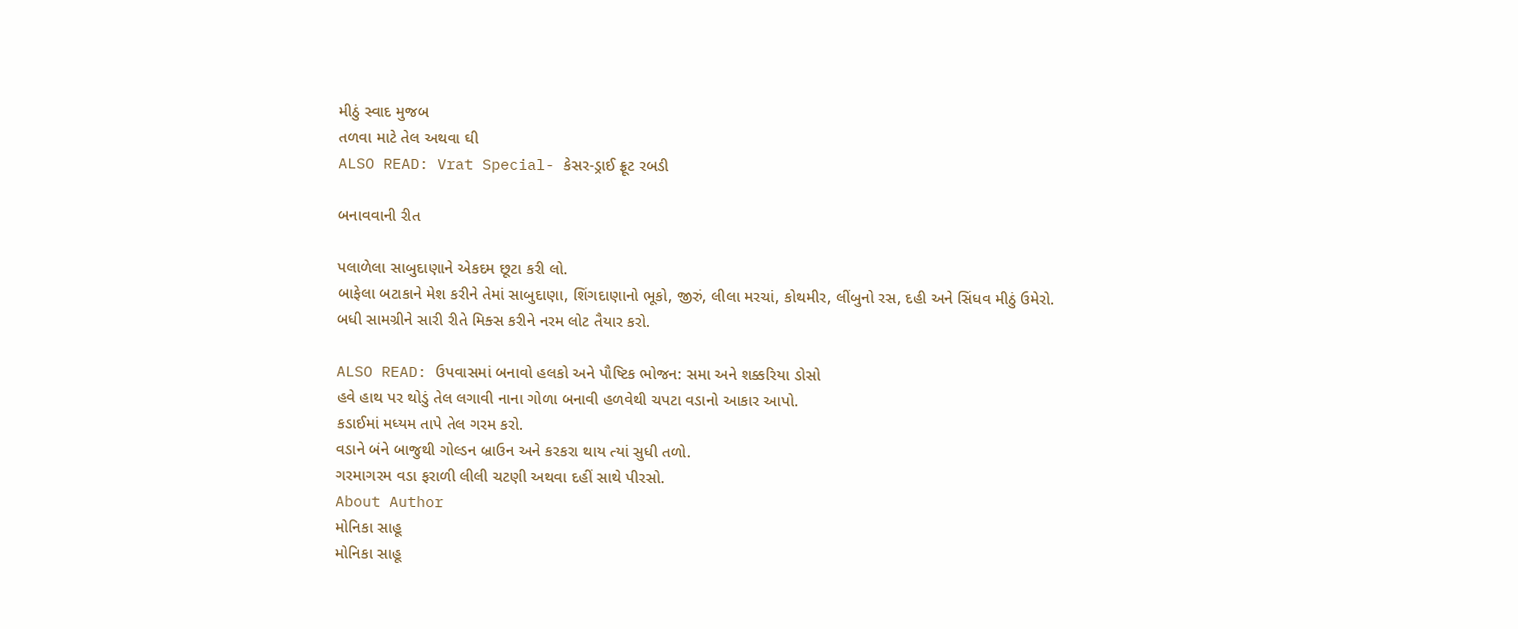મીઠું સ્વાદ મુજબ
તળવા માટે તેલ અથવા ઘી
ALSO READ: Vrat Special- કેસર-ડ્રાઈ ફ્રૂટ રબડી

બનાવવાની રીત

પલાળેલા સાબુદાણાને એકદમ છૂટા કરી લો.
બાફેલા બટાકાને મેશ કરીને તેમાં સાબુદાણા, શિંગદાણાનો ભૂકો, જીરું, લીલા મરચાં, કોથમીર, લીંબુનો રસ, દહી અને સિંધવ મીઠું ઉમેરો.
બધી સામગ્રીને સારી રીતે મિક્સ કરીને નરમ લોટ તૈયાર કરો.

ALSO READ: ઉપવાસમાં બનાવો હલકો અને પૌષ્ટિક ભોજન: સમા અને શક્કરિયા ડોસો
હવે હાથ પર થોડું તેલ લગાવી નાના ગોળા બનાવી હળવેથી ચપટા વડાનો આકાર આપો.
કડાઈમાં મધ્યમ તાપે તેલ ગરમ કરો.
વડાને બંને બાજુથી ગોલ્ડન બ્રાઉન અને કરકરા થાય ત્યાં સુધી તળો.
ગરમાગરમ વડા ફરાળી લીલી ચટણી અથવા દહીં સાથે પીરસો.
About Author
મોનિકા સાહૂ
મોનિકા સાહૂ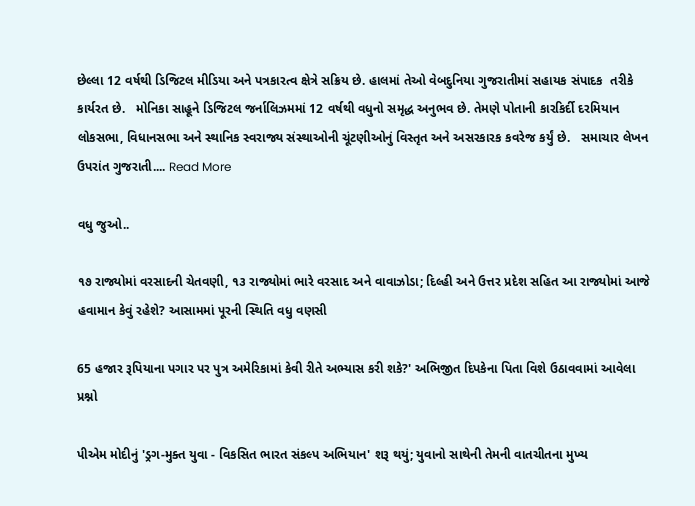છેલ્લા 12 વર્ષથી ડિજિટલ મીડિયા અને પત્રકારત્વ ક્ષેત્રે સક્રિય છે. હાલમાં તેઓ વેબદુનિયા ગુજરાતીમાં સહાયક સંપાદક  તરીકે કાર્યરત છે.   મોનિકા સાહૂને ડિજિટલ જર્નાલિઝમમાં 12 વર્ષથી વધુનો સમૃદ્ધ અનુભવ છે. તેમણે પોતાની કારકિર્દી દરમિયાન લોકસભા, વિધાનસભા અને સ્થાનિક સ્વરાજ્ય સંસ્થાઓની ચૂંટણીઓનું વિસ્તૃત અને અસરકારક કવરેજ કર્યું છે.   સમાચાર લેખન ઉપરાંત ગુજરાતી.... Read More

વધુ જુઓ..

૧૭ રાજ્યોમાં વરસાદની ચેતવણી, ૧૩ રાજ્યોમાં ભારે વરસાદ અને વાવાઝોડા; દિલ્હી અને ઉત્તર પ્રદેશ સહિત આ રાજ્યોમાં આજે હવામાન કેવું રહેશે? આસામમાં પૂરની સ્થિતિ વધુ વણસી

65 હજાર રૂપિયાના પગાર પર પુત્ર અમેરિકામાં કેવી રીતે અભ્યાસ કરી શકે?' અભિજીત દિપકેના પિતા વિશે ઉઠાવવામાં આવેલા પ્રશ્નો

પીએમ મોદીનું 'ડ્રગ-મુક્ત યુવા - વિકસિત ભારત સંકલ્પ અભિયાન' શરૂ થયું; યુવાનો સાથેની તેમની વાતચીતના મુખ્ય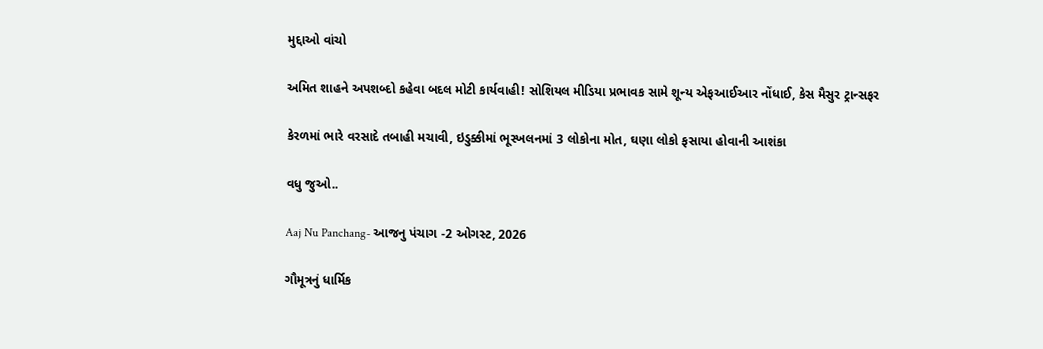મુદ્દાઓ વાંચો

અમિત શાહને અપશબ્દો કહેવા બદલ મોટી કાર્યવાહી! સોશિયલ મીડિયા પ્રભાવક સામે શૂન્ય એફઆઈઆર નોંધાઈ, કેસ મૈસુર ટ્રાન્સફર

કેરળમાં ભારે વરસાદે તબાહી મચાવી, ઇડુક્કીમાં ભૂસ્ખલનમાં 3 લોકોના મોત, ઘણા લોકો ફસાયા હોવાની આશંકા

વધુ જુઓ..

Aaj Nu Panchang- આજનુ પંચાગ -2 ઓગસ્ટ, 2026

ગૌમૂત્રનું ધાર્મિક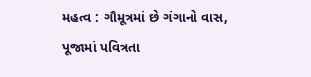મહત્વ : ગૌમૂત્રમાં છે ગંગાનો વાસ, પૂજામાં પવિત્રતા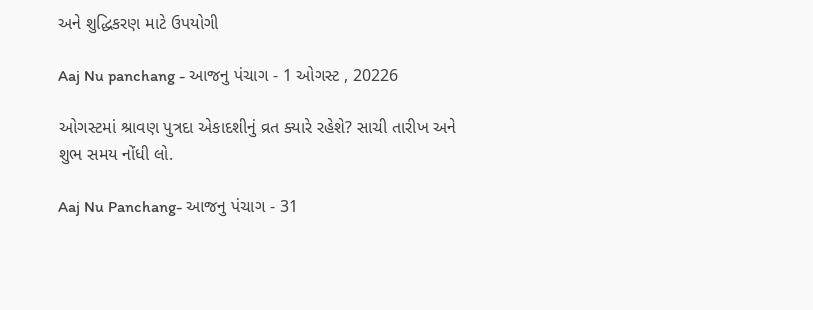અને શુદ્ધિકરણ માટે ઉપયોગી

Aaj Nu panchang - આજનુ પંચાગ - 1 ઓગસ્ટ , 20226

ઓગસ્ટમાં શ્રાવણ પુત્રદા એકાદશીનું વ્રત ક્યારે રહેશે? સાચી તારીખ અને શુભ સમય નોંધી લો.

Aaj Nu Panchang- આજનુ પંચાગ - 31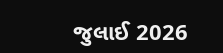જુલાઈ 2026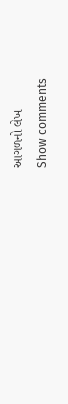આગળનો લેખ
Show comments